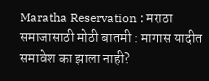Maratha Reservation : मराठा समाजासाठी मोठी बातमी : मागास यादीत समावेश का झाला नाही?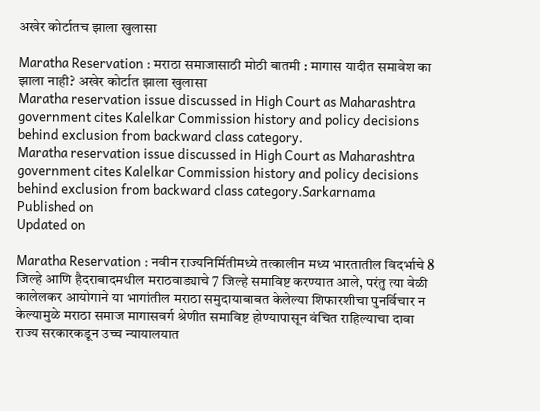अखेर कोर्टातच झाला खुलासा

Maratha Reservation : मराठा समाजासाठी मोठी बातमी : मागास यादीत समावेश का झाला नाही? अखेर कोर्टात झाला खुलासा
Maratha reservation issue discussed in High Court as Maharashtra government cites Kalelkar Commission history and policy decisions behind exclusion from backward class category.
Maratha reservation issue discussed in High Court as Maharashtra government cites Kalelkar Commission history and policy decisions behind exclusion from backward class category.Sarkarnama
Published on
Updated on

Maratha Reservation : नवीन राज्यनिर्मितीमध्ये तत्कालीन मध्य भारतातील विदर्भाचे 8 जिल्हे आणि हैदराबादमधील मराठवाड्याचे 7 जिल्हे समाविष्ट करण्यात आले, परंतु त्या वेळी कालेलकर आयोगाने या भागांतील मराठा समुदायाबाबत केलेल्या शिफारशीचा पुनर्विचार न केल्यामुळे मराठा समाज मागासवर्ग श्रेणीत समाविष्ट होण्यापासून वंचित राहिल्याचा दावा राज्य सरकारकडून उच्च न्यायालयात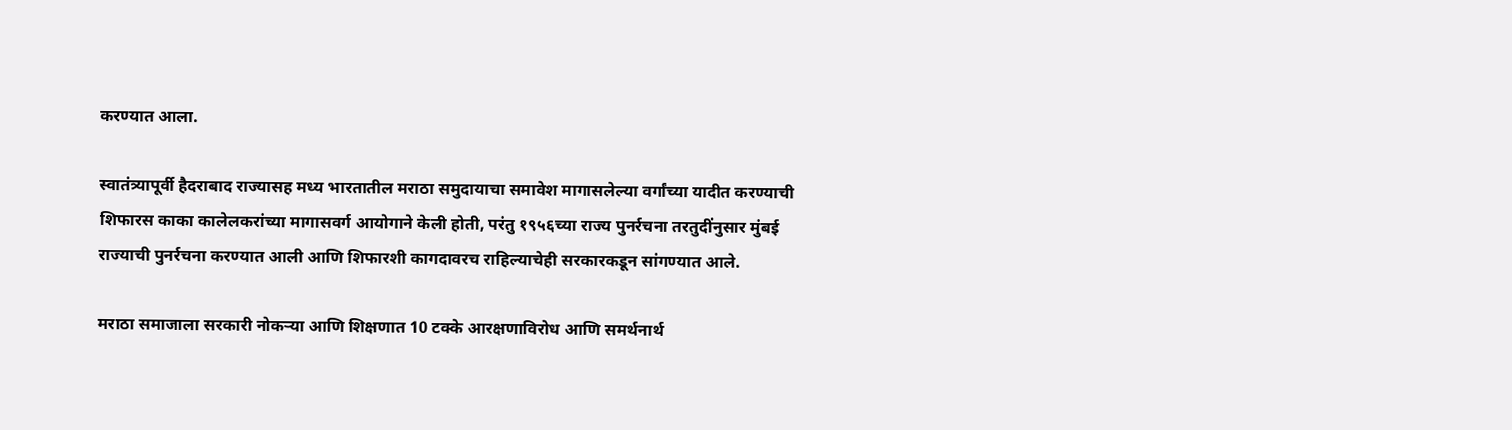करण्यात आला.

स्वातंत्र्यापूर्वी हैदराबाद राज्यासह मध्य भारतातील मराठा समुदायाचा समावेश मागासलेल्या वर्गांच्या यादीत करण्याची शिफारस काका कालेलकरांच्या मागासवर्ग आयोगाने केली होती, परंतु १९५६च्या राज्य पुनर्रचना तरतुदींनुसार मुंबई राज्याची पुनर्रचना करण्यात आली आणि शिफारशी कागदावरच राहिल्याचेही सरकारकडून सांगण्यात आले.

मराठा समाजाला सरकारी नोकऱ्या आणि शिक्षणात 10 टक्के आरक्षणाविरोध आणि समर्थनार्थ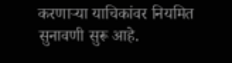करणाऱ्या याचिकांवर नियमित सुनावणी सुरू आहे.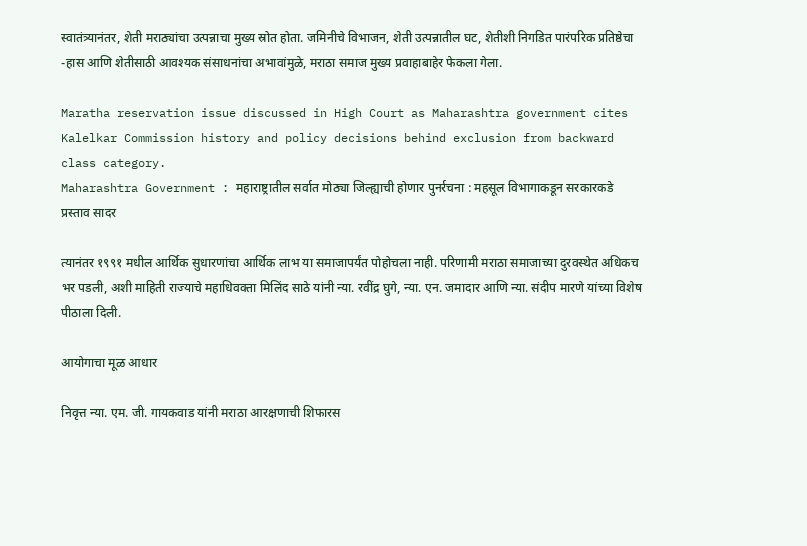स्वातंत्र्यानंतर, शेती मराठ्यांचा उत्पन्नाचा मुख्य स्रोत होता. जमिनीचे विभाजन, शेती उत्पन्नातील घट, शेतीशी निगडित पारंपरिक प्रतिष्ठेचा -हास आणि शेतीसाठी आवश्यक संसाधनांचा अभावांमुळे, मराठा समाज मुख्य प्रवाहाबाहेर फेकला गेला.

Maratha reservation issue discussed in High Court as Maharashtra government cites Kalelkar Commission history and policy decisions behind exclusion from backward class category.
Maharashtra Government : महाराष्ट्रातील सर्वात मोठ्या जिल्ह्याची होणार पुनर्रचना : महसूल विभागाकडून सरकारकडे प्रस्ताव सादर

त्यानंतर १९९१ मधील आर्थिक सुधारणांचा आर्थिक लाभ या समाजापर्यंत पोहोचला नाही. परिणामी मराठा समाजाच्या दुरवस्थेत अधिकच भर पडली, अशी माहिती राज्याचे महाधिवक्ता मिलिंद साठे यांनी न्या. रवींद्र घुगे, न्या. एन. जमादार आणि न्या. संदीप मारणे यांच्या विशेष पीठाला दिली.

आयोगाचा मूळ आधार

निवृत्त न्या. एम. जी. गायकवाड यांनी मराठा आरक्षणाची शिफारस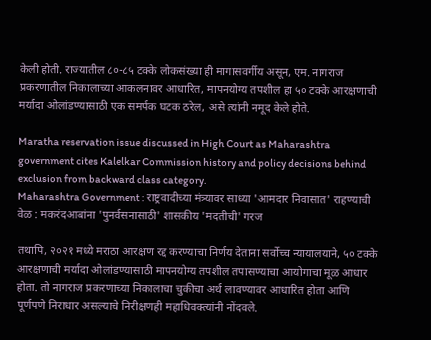केली होती. राज्यातील ८०-८५ टक्के लोकसंख्या ही मागासवर्गीय असून, एम. नागराज प्रकरणातील निकालाच्या आकलनावर आधारित, मापनयोग्य तपशील हा ५० टक्के आरक्षणाची मर्यादा ओलांडण्यासाठी एक समर्पक घटक ठरेल, असे त्यांनी नमूद केले होते.

Maratha reservation issue discussed in High Court as Maharashtra government cites Kalelkar Commission history and policy decisions behind exclusion from backward class category.
Maharashtra Government : राष्ट्रवादीच्या मंत्र्यावर साध्या 'आमदार निवासात' राहण्याची वेळ : मकरंदआबांना 'पुनर्वसनासाठी' शासकीय 'मदतीची' गरज

तथापि, २०२१ मध्ये मराठा आरक्षण रद्द करण्याचा निर्णय देताना सर्वोच्च न्यायालयाने, ५० टक्के आरक्षणाची मर्यादा ओलांडण्यासाठी मापनयोग्य तपशील तपासण्याचा आयोगाचा मूळ आधार होता. तो नागराज प्रकरणाच्या निकालाचा चुकीचा अर्थ लावण्यावर आधारित होता आणि पूर्णपणे निराधार असल्याचे निरीक्षणही महाधिवक्त्यांनी नोंदवले.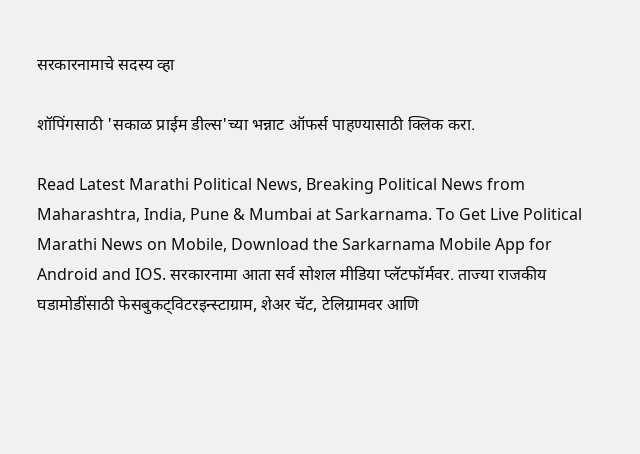सरकारनामाचे सदस्य व्हा

शॉपिंगसाठी 'सकाळ प्राईम डील्स'च्या भन्नाट ऑफर्स पाहण्यासाठी क्लिक करा.

Read Latest Marathi Political News, Breaking Political News from Maharashtra, India, Pune & Mumbai at Sarkarnama. To Get Live Political Marathi News on Mobile, Download the Sarkarnama Mobile App for Android and IOS. सरकारनामा आता सर्व सोशल मीडिया प्लॅटफॉर्मवर. ताज्या राजकीय घडामोडींसाठी फेसबुकट्विटरइन्स्टाग्राम, शेअर चॅट, टेलिग्रामवर आणि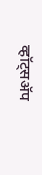व्हॉट्सॲप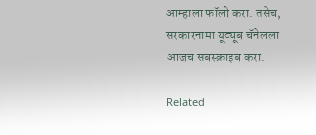आम्हाला फॉलो करा. तसेच, सरकारनामा यूट्यूब चॅनेलला आजच सबस्क्राइब करा.

Related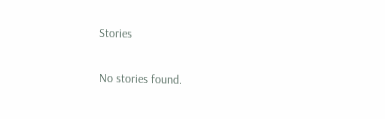Stories

No stories found.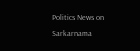Politics News on Sarkarnama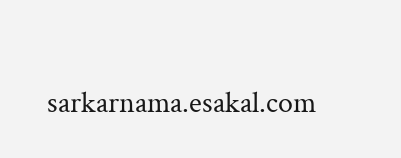sarkarnama.esakal.com